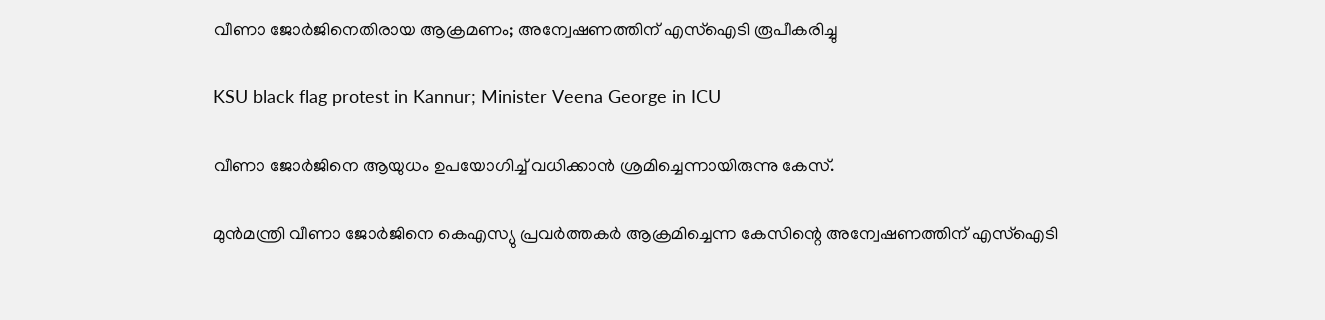വീണാ ജോര്‍ജിനെതിരായ ആക്രമണം; അന്വേഷണത്തിന് എസ്ഐടി രൂപീകരിച്ചു

KSU black flag protest in Kannur; Minister Veena George in ICU

വീണാ ജോര്‍ജിനെ ആയുധം ഉപയോഗിച്ച് വധിക്കാന്‍ ശ്രമിച്ചെന്നായിരുന്നു കേസ്.

മുന്‍മന്ത്രി വീണാ ജോര്‍ജിനെ കെഎസ്യു പ്രവര്‍ത്തകര്‍ ആക്രമിച്ചെന്ന കേസിന്റെ അന്വേഷണത്തിന് എസ്ഐടി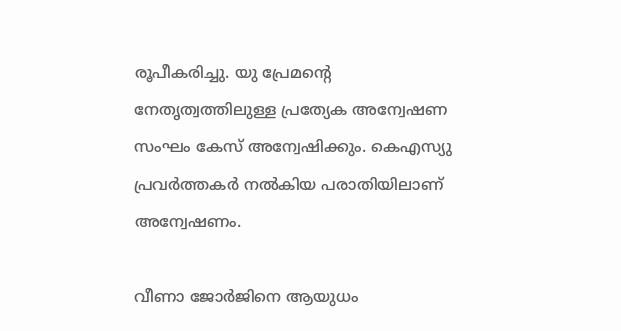രൂപീകരിച്ചു. യു പ്രേമന്റെ നേതൃത്വത്തിലുള്ള പ്രത്യേക അന്വേഷണ സംഘം കേസ് അന്വേഷിക്കും. കെഎസ്യു പ്രവര്‍ത്തകര്‍ നല്‍കിയ പരാതിയിലാണ് അന്വേഷണം.

വീണാ ജോര്‍ജിനെ ആയുധം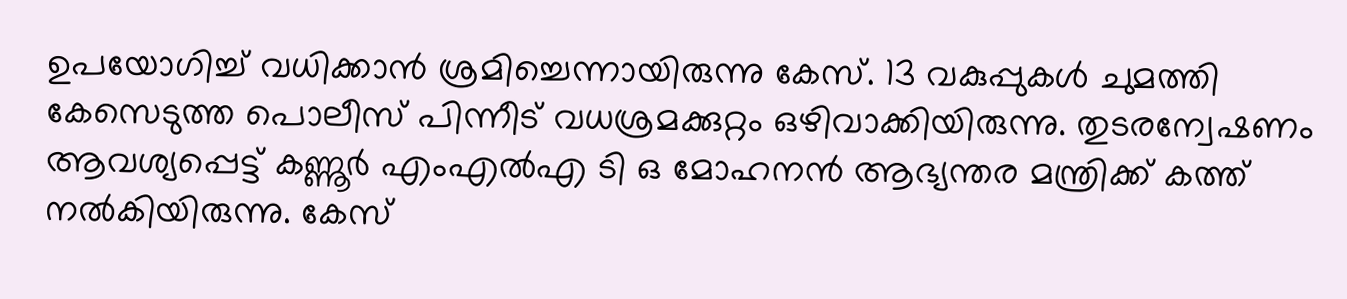ഉപയോഗിച്ച് വധിക്കാന്‍ ശ്രമിച്ചെന്നായിരുന്നു കേസ്. 13 വകുപ്പുകള്‍ ചുമത്തി കേസെടുത്ത പൊലീസ് പിന്നീട് വധശ്രമക്കുറ്റം ഒഴിവാക്കിയിരുന്നു. തുടരന്വേഷണം ആവശ്യപ്പെട്ട് കണ്ണൂര്‍ എംഎല്‍എ ടി ഒ മോഹനന്‍ ആഭ്യന്തര മന്ത്രിക്ക് കത്ത് നല്‍കിയിരുന്നു. കേസ്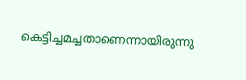കെട്ടിച്ചമച്ചതാണെന്നായിരുന്നു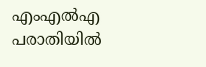എംഎല്‍എ പരാതിയില്‍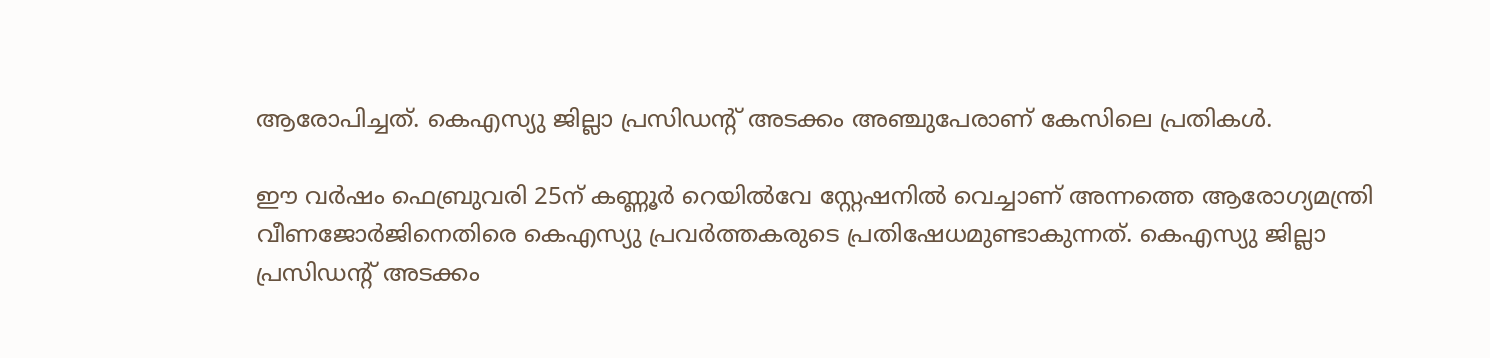ആരോപിച്ചത്. കെഎസ്യു ജില്ലാ പ്രസിഡന്റ് അടക്കം അഞ്ചുപേരാണ് കേസിലെ പ്രതികള്‍.

ഈ വര്‍ഷം ഫെബ്രുവരി 25ന് കണ്ണൂര്‍ റെയില്‍വേ സ്റ്റേഷനില്‍ വെച്ചാണ് അന്നത്തെ ആരോഗ്യമന്ത്രി വീണജോര്‍ജിനെതിരെ കെഎസ്യു പ്രവര്‍ത്തകരുടെ പ്രതിഷേധമുണ്ടാകുന്നത്. കെഎസ്യു ജില്ലാ പ്രസിഡന്റ് അടക്കം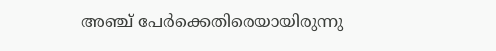അഞ്ച് പേര്‍ക്കെതിരെയായിരുന്നു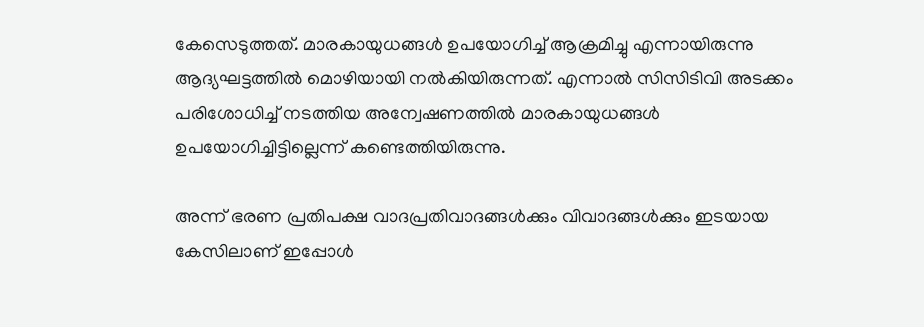കേസെടുത്തത്. മാരകായുധങ്ങള്‍ ഉപയോഗിച്ച് ആക്രമിച്ചു എന്നായിരുന്നു ആദ്യഘട്ടത്തില്‍ മൊഴിയായി നല്‍കിയിരുന്നത്. എന്നാല്‍ സിസിടിവി അടക്കം പരിശോധിച്ച് നടത്തിയ അന്വേഷണത്തില്‍ മാരകായുധങ്ങള്‍ ഉപയോഗിച്ചിട്ടില്ലെന്ന് കണ്ടെത്തിയിരുന്നു.

അന്ന് ഭരണ പ്രതിപക്ഷ വാദപ്രതിവാദങ്ങള്‍ക്കും വിവാദങ്ങള്‍ക്കും ഇടയായ കേസിലാണ് ഇപ്പോള്‍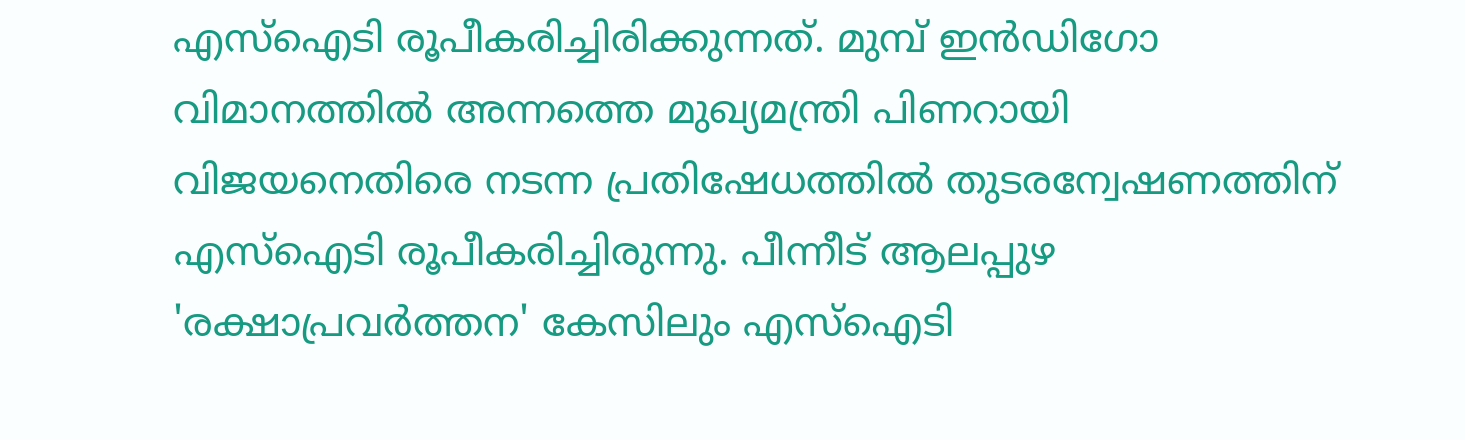എസ്‌ഐടി രൂപീകരിച്ചിരിക്കുന്നത്. മുമ്പ് ഇന്‍ഡിഗോ വിമാനത്തില്‍ അന്നത്തെ മുഖ്യമന്ത്രി പിണറായി വിജയനെതിരെ നടന്ന പ്രതിഷേധത്തില്‍ തുടരന്വേഷണത്തിന് എസ്‌ഐടി രൂപീകരിച്ചിരുന്നു. പീന്നീട് ആലപ്പുഴ 'രക്ഷാപ്രവര്‍ത്തന' കേസിലും എസ്‌ഐടി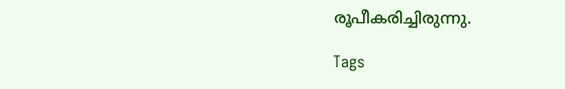രൂപീകരിച്ചിരുന്നു.

Tags